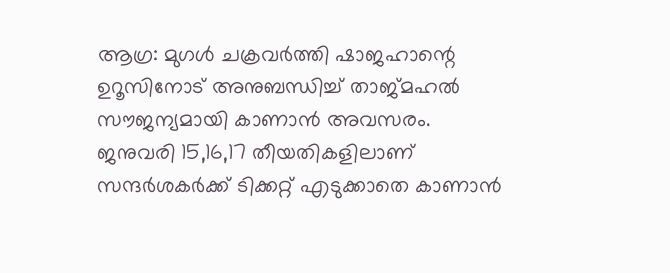ആഗ്ര: മുഗള്‍ ചക്രവർത്തി ഷാജഹാന്റെ ഉറൂസിനോട് അനുബന്ധിച്ച്‌ താജ്മഹല്‍ സൗജന്യമായി കാണാൻ അവസരം. ജനുവരി 15,16,17 തീയതികളിലാണ് സന്ദർശകർക്ക് ടിക്കറ്റ് എടുക്കാതെ കാണാൻ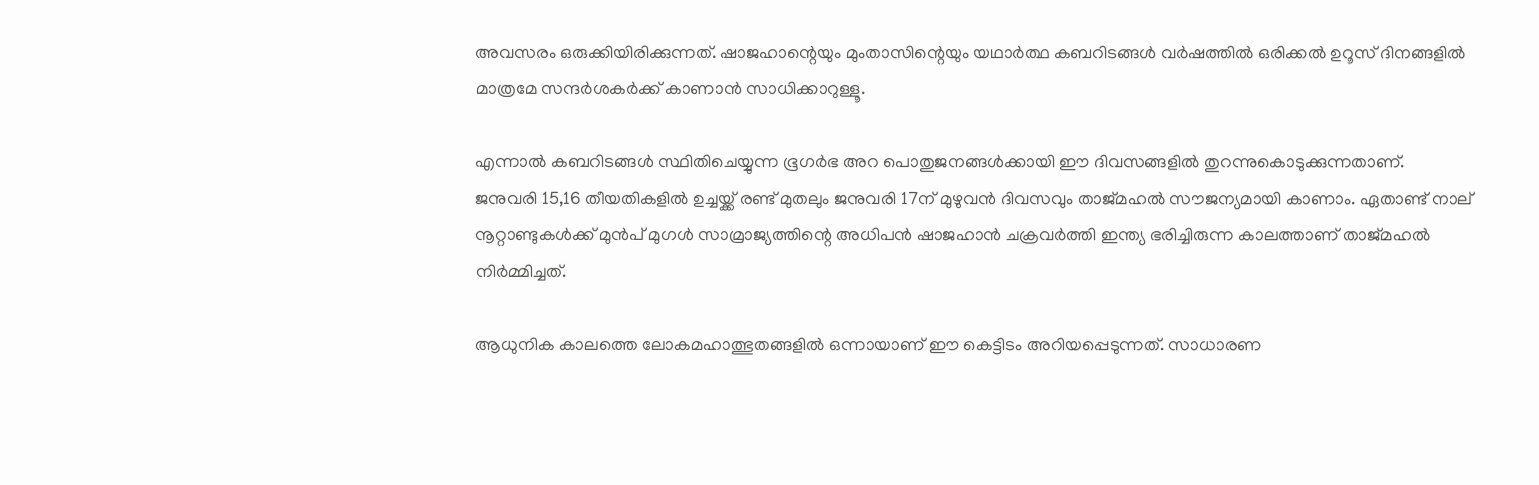അവസരം ഒരുക്കിയിരിക്കുന്നത്. ഷാ‌ജഹാന്റെയും മുംതാസിന്റെയും യഥാർത്ഥ കബറിടങ്ങള്‍ വർഷത്തില്‍ ഒരിക്കല്‍ ഉറൂസ് ദിനങ്ങളില്‍ മാത്രമേ സന്ദർശകർക്ക് കാണാൻ സാധിക്കാറുള്ളൂ.

എന്നാൽ കബറിടങ്ങള്‍ സ്ഥിതിചെയ്യുന്ന ഭൂഗർഭ അറ പൊതുജനങ്ങള്‍ക്കായി ഈ ദിവസങ്ങളില്‍ തുറന്നുകൊടുക്കുന്നതാണ്.
ജനുവരി 15,16 തീയതികളില്‍ ഉച്ചയ്ക്ക് രണ്ട് മുതലും ജനുവരി 17ന് മുഴുവൻ ദിവസവും താജ്മഹല്‍ സൗജന്യമായി കാണാം. ഏ‌താണ്ട്‌ നാല് നൂറ്റാണ്ടുകള്‍ക്ക് മുൻപ് മുഗള്‍ സാമ്രാജ്യത്തിന്റെ അധിപൻ ഷാജഹാൻ ചക്രവർത്തി ഇന്ത്യ ഭരിച്ചിരുന്ന കാലത്താണ് താജ്‌മഹല്‍ നിർമ്മിച്ചത്.

ആധുനിക കാലത്തെ ലോകമഹാത്ഭുതങ്ങളില്‍ ഒന്നായാണ് ഈ കെട്ടിടം അറിയപ്പെടുന്നത്. സാധാരണ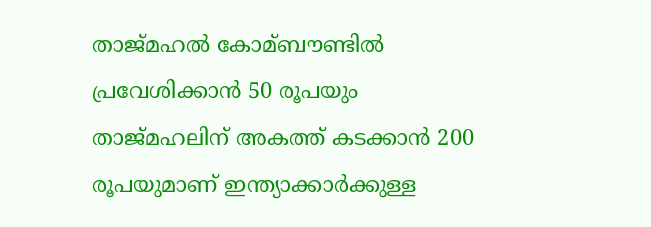താജ്മഹല്‍ കോമ്ബൗണ്ടില്‍ പ്രവേശിക്കാൻ 50 രൂപയും താജ്മഹലിന് അകത്ത് കടക്കാൻ 200 രൂപയുമാണ് ഇന്ത്യാക്കാർക്കുള്ള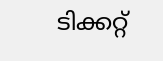ടിക്കറ്റ്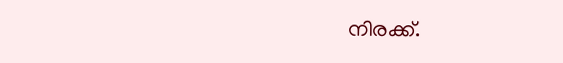നിരക്ക്.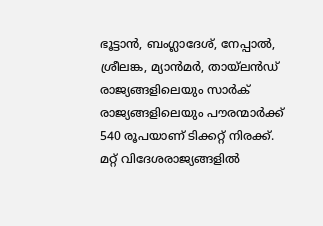ഭൂട്ടാൻ, ബംഗ്ലാദേശ്, നേപ്പാല്‍, ശ്രീലങ്ക, മ്യാൻമർ, തായ്ലൻഡ് രാജ്യങ്ങളിലെയും സാർക് രാജ്യങ്ങളിലെയും പൗരന്മാർക്ക് 540 രൂപയാണ് ടിക്കറ്റ് നിരക്ക്. മറ്റ് വിദേശരാജ്യങ്ങളില്‍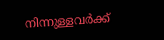നിന്നുള്ളവർക്ക്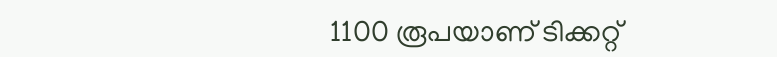1100 രൂപയാണ് ടിക്കറ്റ്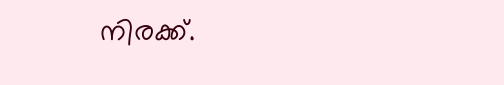നിരക്ക്.